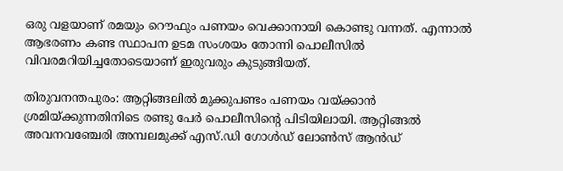ഒരു വളയാണ് രമയും റൌഫും പണയം വെക്കാനായി കൊണ്ടു വന്നത്. എന്നാൽ ആഭരണം കണ്ട സ്ഥാപന ഉടമ സംശയം തോന്നി പൊലീസിൽ വിവരമറിയിച്ചതോടെയാണ് ഇരുവരും കുടുങ്ങിയത്.

തിരുവനന്തപുരം: ആറ്റിങ്ങലിൽ‌ മുക്കുപണ്ടം പണയം വയ്ക്കാൻ ശ്രമിയ്ക്കുന്നതിനിടെ രണ്ടു പേർ പൊലീസിന്‍റെ പിടിയിലായി. ആറ്റിങ്ങൽ അവനവഞ്ചേരി അമ്പലമുക്ക് എസ്.ഡി ഗോൾഡ് ലോൺസ് ആൻഡ്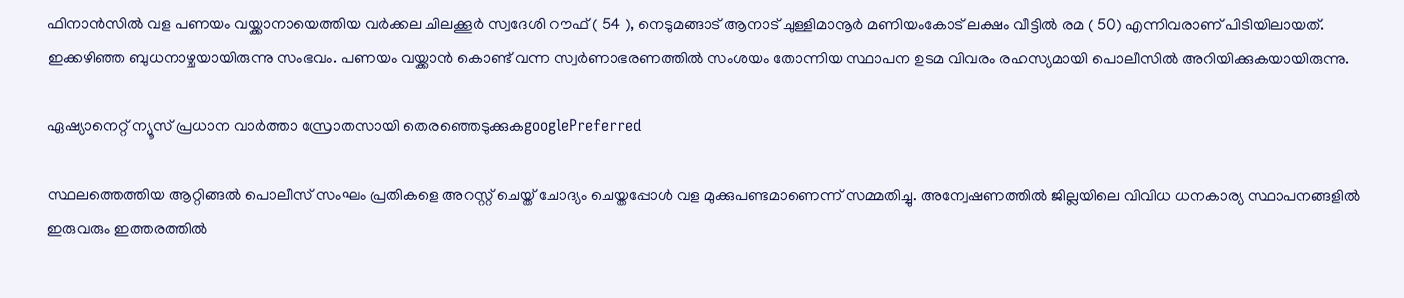ഫിനാൻസിൽ വള പണയം വയ്ക്കാനായെത്തിയ വർക്കല ചിലക്കൂർ സ്വദേശി റൗഫ് ( 54 ), നെടുമങ്ങാട് ആനാട് ചുള്ളിമാനൂർ മണിയംകോട് ലക്ഷം വീട്ടിൽ രമ ( 50) എന്നിവരാണ് പിടിയിലായത്. ഇക്കഴിഞ്ഞ ബുധനാഴ്ചയായിരുന്നു സംഭവം. പണയം വയ്ക്കാൻ കൊണ്ട് വന്ന സ്വർണാഭരണത്തിൽ സംശയം തോന്നിയ സ്ഥാപന ഉടമ വിവരം രഹസ്യമായി പൊലീസിൽ അറിയിക്കുകയായിരുന്നു.

ഏഷ്യാനെറ്റ് ന്യൂസ് പ്രധാന വാർത്താ സ്രോതസായി തെരഞ്ഞെടുക്കുകgooglePreferred

സ്ഥലത്തെത്തിയ ആറ്റിങ്ങൽ പൊലീസ് സംഘം പ്രതികളെ അറസ്റ്റ് ചെയ്ത് ചോദ്യം ചെയ്തപ്പോൾ വള മുക്കുപണ്ടമാണെന്ന് സമ്മതിച്ചു. അന്വേഷണത്തിൽ ജില്ലയിലെ വിവിധ ധനകാര്യ സ്ഥാപനങ്ങളിൽ ഇരുവരും ഇത്തരത്തിൽ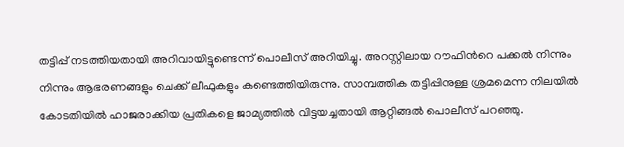തട്ടിപ്പ് നടത്തിയതായി അറിവായിട്ടുണ്ടെന്ന് പൊലീസ് അറിയിച്ചു. അറസ്റ്റിലായ റൗഫിന്‍റെ പക്കൽ നിന്നും നിന്നും ആഭരണങ്ങളും ചെക്ക് ലീഫുകളും കണ്ടെത്തിയിരുന്നു. സാമ്പത്തിക തട്ടിപ്പിനുള്ള ശ്രമമെന്ന നിലയിൽ കോടതിയിൽ ഹാജരാക്കിയ പ്രതികളെ ജാമ്യത്തിൽ വിട്ടയച്ചതായി ആറ്റിങ്ങൽ പൊലീസ് പറഞ്ഞു.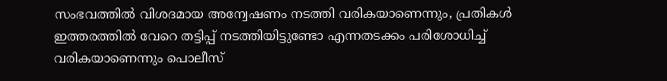സംഭവത്തിൽ വിശദമായ അന്വേഷണം നടത്തി വരികയാണെന്നും, പ്രതികൾ ഇത്തരത്തിൽ വേറെ തട്ടിപ്പ് നടത്തിയിട്ടുണ്ടോ എന്നതടക്കം പരിശോധിച്ച് വരികയാണെന്നും പൊലീസ്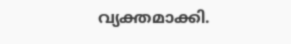വ്യക്തമാക്കി.